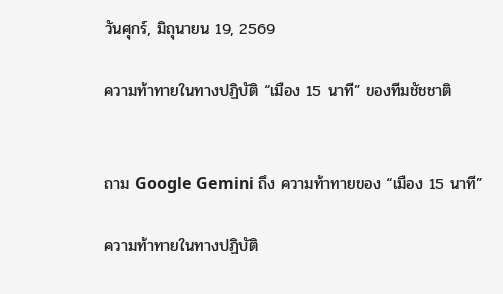วันศุกร์, มิถุนายน 19, 2569

ความท้าทายในทางปฏิบัติ “เมือง 15 นาที” ของทีมชัชชาติ


ถาม Google Gemini ถึง ความท้าทายของ “เมือง 15 นาที”

ความท้าทายในทางปฏิบัติ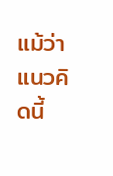แม้ว่าแนวคิดนี้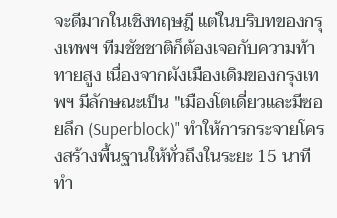จะดีมากในเชิงทฤษฎี แต่ในบริบทของกรุงเทพฯ ทีมชัชชาติก็ต้องเจอกับความท้าทายสูง เนื่องจากผังเมืองเดิมของกรุงเทพฯ มีลักษณะเป็น "เมืองโตเดี่ยวและมีซอยลึก (Superblock)" ทำให้การกระจายโครงสร้างพื้นฐานให้ทั่วถึงในระยะ 15 นาทีทำ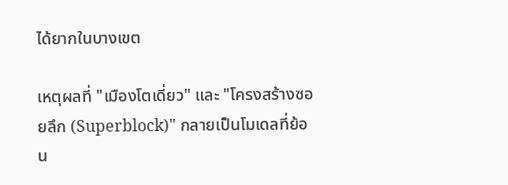ได้ยากในบางเขต

เหตุผลที่ "เมืองโตเดี่ยว" และ "โครงสร้างซอยลึก (Superblock)" กลายเป็นโมเดลที่ย้อน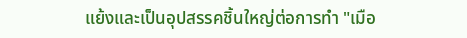แย้งและเป็นอุปสรรคชิ้นใหญ่ต่อการทำ "เมือ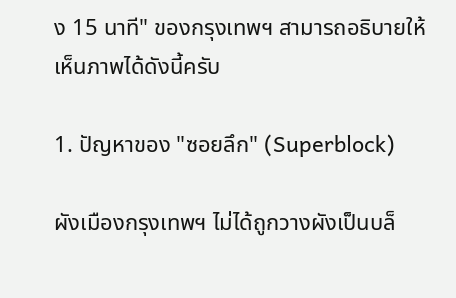ง 15 นาที" ของกรุงเทพฯ สามารถอธิบายให้เห็นภาพได้ดังนี้ครับ

1. ปัญหาของ "ซอยลึก" (Superblock)

ผังเมืองกรุงเทพฯ ไม่ได้ถูกวางผังเป็นบล็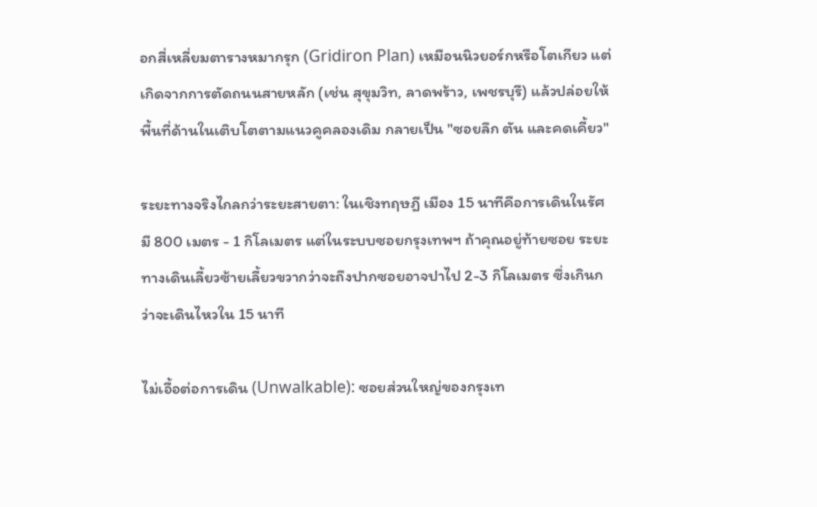อกสี่เหลี่ยมตารางหมากรุก (Gridiron Plan) เหมือนนิวยอร์กหรือโตเกียว แต่เกิดจากการตัดถนนสายหลัก (เช่น สุขุมวิท, ลาดพร้าว, เพชรบุรี) แล้วปล่อยให้พื้นที่ด้านในเติบโตตามแนวคูคลองเดิม กลายเป็น "ซอยลึก ตัน และคดเคี้ยว"

ระยะทางจริงไกลกว่าระยะสายตา: ในเชิงทฤษฎี เมือง 15 นาทีคือการเดินในรัศมี 800 เมตร - 1 กิโลเมตร แต่ในระบบซอยกรุงเทพฯ ถ้าคุณอยู่ท้ายซอย ระยะทางเดินเลี้ยวซ้ายเลี้ยวขวากว่าจะถึงปากซอยอาจปาไป 2-3 กิโลเมตร ซึ่งเกินกว่าจะเดินไหวใน 15 นาที

ไม่เอื้อต่อการเดิน (Unwalkable): ซอยส่วนใหญ่ของกรุงเท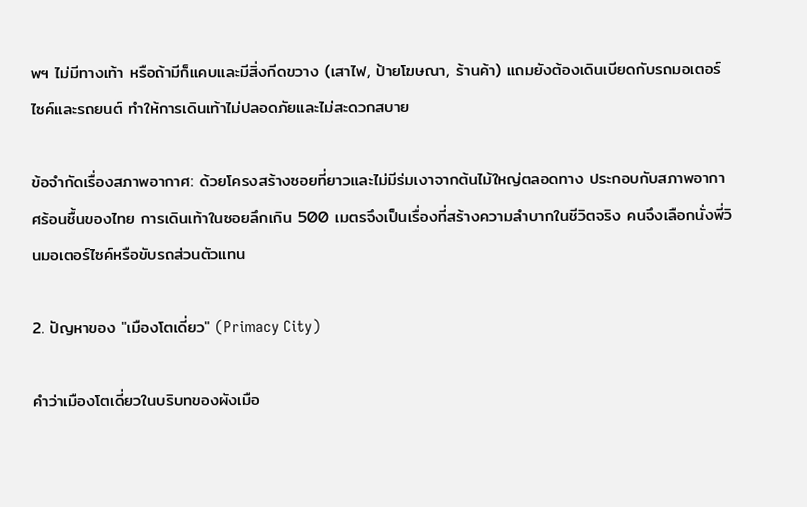พฯ ไม่มีทางเท้า หรือถ้ามีก็แคบและมีสิ่งกีดขวาง (เสาไฟ, ป้ายโฆษณา, ร้านค้า) แถมยังต้องเดินเบียดกับรถมอเตอร์ไซค์และรถยนต์ ทำให้การเดินเท้าไม่ปลอดภัยและไม่สะดวกสบาย

ข้อจำกัดเรื่องสภาพอากาศ: ด้วยโครงสร้างซอยที่ยาวและไม่มีร่มเงาจากต้นไม้ใหญ่ตลอดทาง ประกอบกับสภาพอากาศร้อนชื้นของไทย การเดินเท้าในซอยลึกเกิน 500 เมตรจึงเป็นเรื่องที่สร้างความลำบากในชีวิตจริง คนจึงเลือกนั่งพี่วินมอเตอร์ไซค์หรือขับรถส่วนตัวแทน

2. ปัญหาของ "เมืองโตเดี่ยว" (Primacy City)

คำว่าเมืองโตเดี่ยวในบริบทของผังเมือ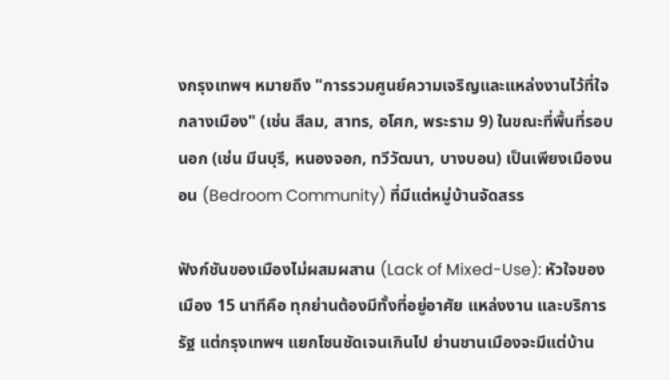งกรุงเทพฯ หมายถึง "การรวมศูนย์ความเจริญและแหล่งงานไว้ที่ใจกลางเมือง" (เช่น สีลม, สาทร, อโศก, พระราม 9) ในขณะที่พื้นที่รอบนอก (เช่น มีนบุรี, หนองจอก, ทวีวัฒนา, บางบอน) เป็นเพียงเมืองนอน (Bedroom Community) ที่มีแต่หมู่บ้านจัดสรร

ฟังก์ชันของเมืองไม่ผสมผสาน (Lack of Mixed-Use): หัวใจของเมือง 15 นาทีคือ ทุกย่านต้องมีทั้งที่อยู่อาศัย แหล่งงาน และบริการรัฐ แต่กรุงเทพฯ แยกโซนชัดเจนเกินไป ย่านชานเมืองจะมีแต่บ้าน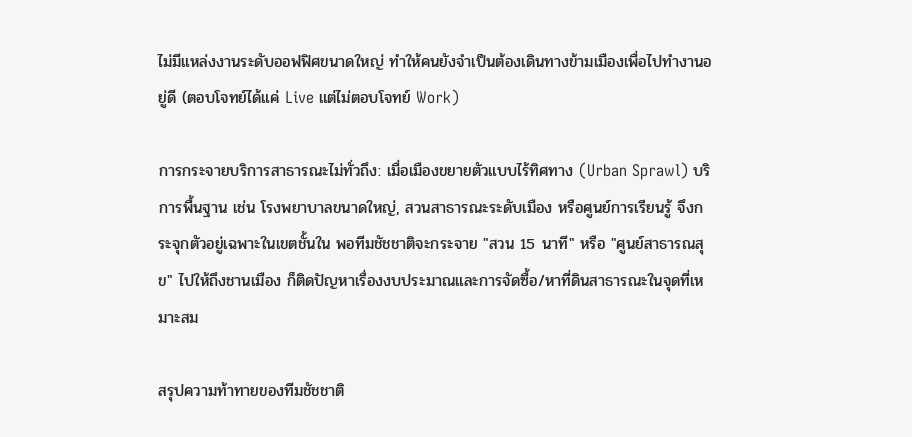ไม่มีแหล่งงานระดับออฟฟิศขนาดใหญ่ ทำให้คนยังจำเป็นต้องเดินทางข้ามเมืองเพื่อไปทำงานอยู่ดี (ตอบโจทย์ได้แค่ Live แต่ไม่ตอบโจทย์ Work)

การกระจายบริการสาธารณะไม่ทั่วถึง: เมื่อเมืองขยายตัวแบบไร้ทิศทาง (Urban Sprawl) บริการพื้นฐาน เช่น โรงพยาบาลขนาดใหญ่, สวนสาธารณะระดับเมือง หรือศูนย์การเรียนรู้ จึงกระจุกตัวอยู่เฉพาะในเขตชั้นใน พอทีมชัชชาติจะกระจาย "สวน 15 นาที" หรือ "ศูนย์สาธารณสุข" ไปให้ถึงชานเมือง ก็ติดปัญหาเรื่องงบประมาณและการจัดซื้อ/หาที่ดินสาธารณะในจุดที่เหมาะสม

สรุปความท้าทายของทีมชัชชาติ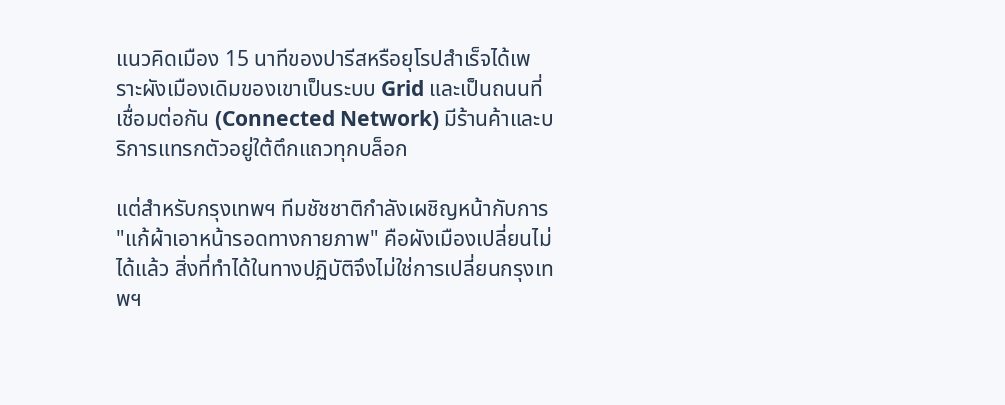แนวคิดเมือง 15 นาทีของปารีสหรือยุโรปสำเร็จได้เพราะผังเมืองเดิมของเขาเป็นระบบ Grid และเป็นถนนที่เชื่อมต่อกัน (Connected Network) มีร้านค้าและบริการแทรกตัวอยู่ใต้ตึกแถวทุกบล็อก

แต่สำหรับกรุงเทพฯ ทีมชัชชาติกำลังเผชิญหน้ากับการ "แก้ผ้าเอาหน้ารอดทางกายภาพ" คือผังเมืองเปลี่ยนไม่ได้แล้ว สิ่งที่ทำได้ในทางปฏิบัติจึงไม่ใช่การเปลี่ยนกรุงเทพฯ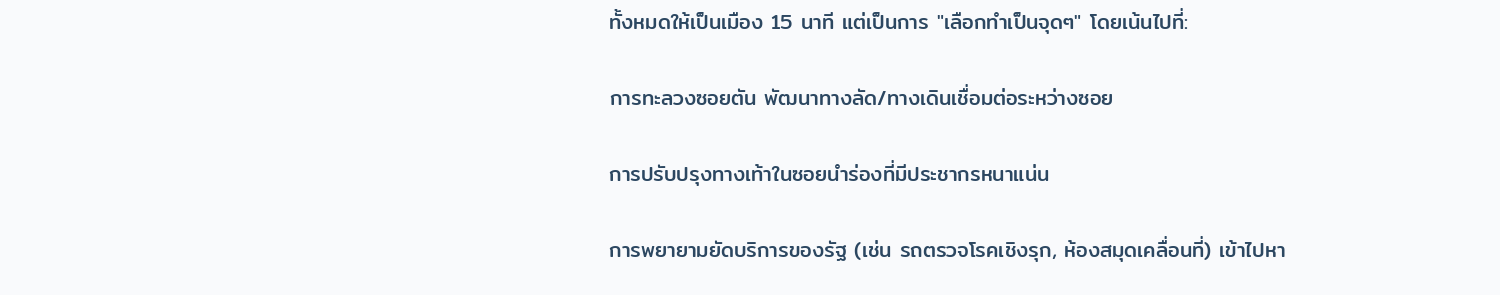ทั้งหมดให้เป็นเมือง 15 นาที แต่เป็นการ "เลือกทำเป็นจุดๆ" โดยเน้นไปที่:

การทะลวงซอยตัน พัฒนาทางลัด/ทางเดินเชื่อมต่อระหว่างซอย

การปรับปรุงทางเท้าในซอยนำร่องที่มีประชากรหนาแน่น

การพยายามยัดบริการของรัฐ (เช่น รถตรวจโรคเชิงรุก, ห้องสมุดเคลื่อนที่) เข้าไปหา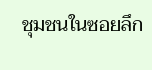ชุมชนในซอยลึก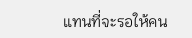แทนที่จะรอให้คน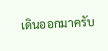เดินออกมาครับ